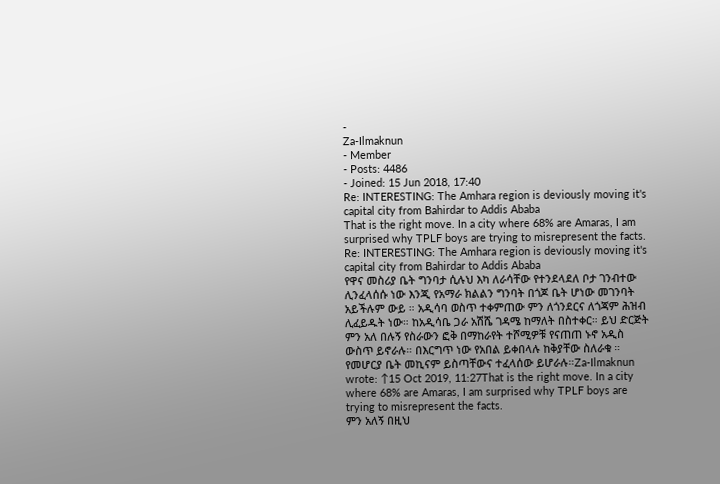-
Za-Ilmaknun
- Member
- Posts: 4486
- Joined: 15 Jun 2018, 17:40
Re: INTERESTING: The Amhara region is deviously moving it's capital city from Bahirdar to Addis Ababa
That is the right move. In a city where 68% are Amaras, I am surprised why TPLF boys are trying to misrepresent the facts.
Re: INTERESTING: The Amhara region is deviously moving it's capital city from Bahirdar to Addis Ababa
የዋና መስሪያ ቤት ግንባታ ሲሉህ እካ ለራሳቸው የተንደላደለ ቦታ ገንብተው ሊንፈላሰሱ ነው እንጂ የአማራ ክልልን ግንባት በጎጆ ቤት ሆነው መገንባት አይችሉም ውይ ። አዲሳባ ወስጥ ተቀምጠው ምን ለጎንደርና ለጎጃም ሕዝብ ሊፈይዱት ነው። ከአዲሳቤ ጋራ አሽሼ ገዳሜ ከማለት በስተቀር። ይህ ድርጅት ምን አለ በሉኝ የስራውን ፎቅ በማከራየት ተሾሚዎቹ የናጠጠ ኑኖ አዲስ ውስጥ ይኖራሉ። በእርግጥ ነው የአበል ይቀበላሉ ከቅያቸው ስለራቁ ። የመሆርያ ቤት መኪናም ይስጣቸውና ተፈላሰው ይሆራሉ።Za-Ilmaknun wrote: ↑15 Oct 2019, 11:27That is the right move. In a city where 68% are Amaras, I am surprised why TPLF boys are trying to misrepresent the facts.
ምን አለኝ በዚህ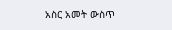አስር አመት ውስጥ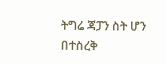ትግሬ ጃፓን ስት ሆን በተስረቅ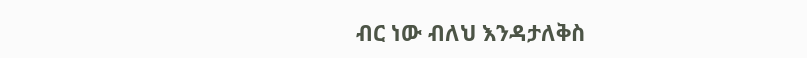ብር ነው ብለህ እንዳታለቅስ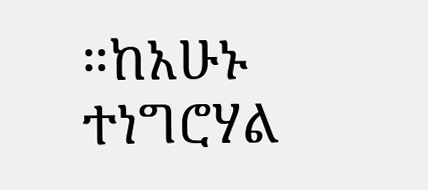።ከአሁኑ ተነግሮሃል